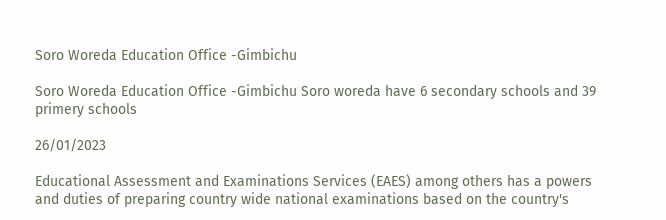Soro Woreda Education Office -Gimbichu

Soro Woreda Education Office -Gimbichu Soro woreda have 6 secondary schools and 39 primery schools

26/01/2023

Educational Assessment and Examinations Services (EAES) among others has a powers and duties of preparing country wide national examinations based on the country's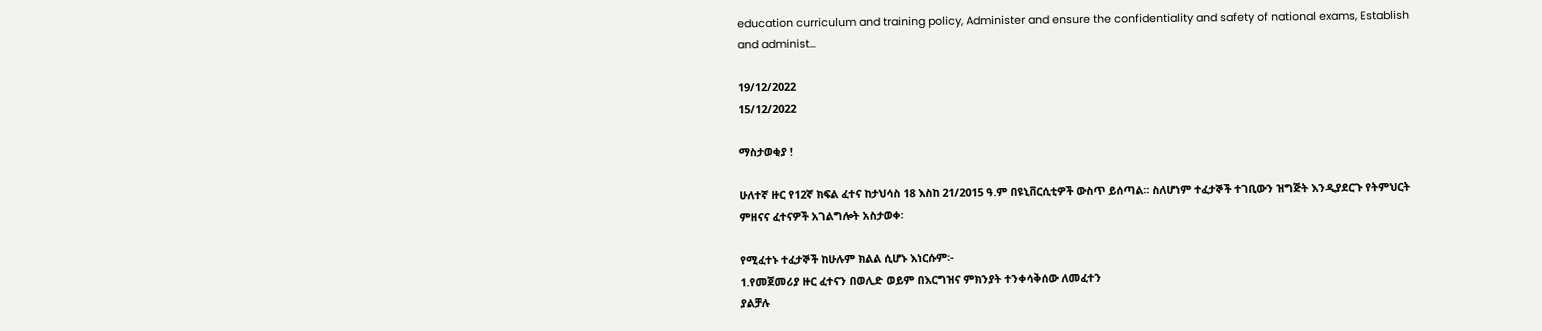education curriculum and training policy, Administer and ensure the confidentiality and safety of national exams, Establish and administ...

19/12/2022
15/12/2022

ማስታወቂያ !

ሁለተኛ ዙር የ12ኛ ክፍል ፈተና ከታህሳስ 18 እስከ 21/2015 ዓ.ም በዩኒቨርሲቲዎች ውስጥ ይሰጣል፡፡ ስለሆነም ተፈታኞች ተገቢውን ዝግጅት እንዲያደርጉ የትምህርት ምዘናና ፈተናዎች አገልግሎት አስታወቀ፡

የሚፈተኑ ተፈታኞች ከሁሉም ክልል ሲሆኑ እነርሱም፡-
1.የመጀመሪያ ዙር ፈተናን በወሊድ ወይም በእርግዝና ምክንያት ተንቀሳቅሰው ለመፈተን
ያልቻሉ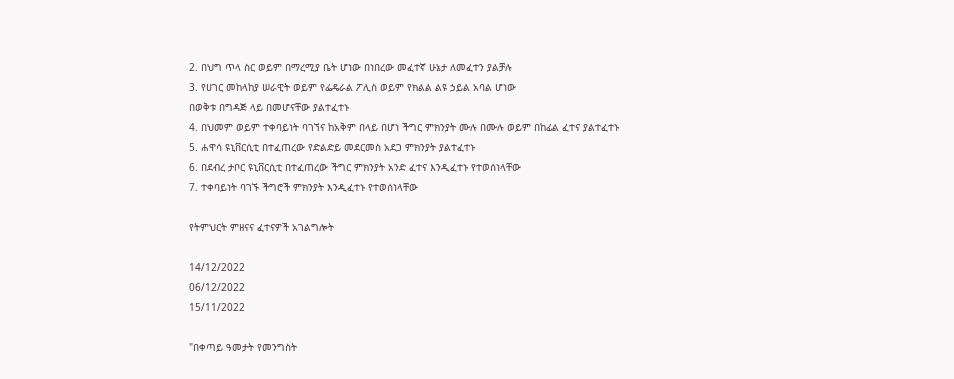2. በህግ ጥላ ስር ወይም በማረሚያ ቤት ሆነው በነበረው መፈተኛ ሁኔታ ለመፈተን ያልቻሉ
3. የሀገር መከላከያ ሠራዊት ወይም የፌዴራል ፖሊስ ወይም የክልል ልዩ ኃይል አባል ሆነው
በወቅቱ በግዳጅ ላይ በመሆናቸው ያልተፈተኑ
4. በህመም ወይም ተቀባይነት ባገኘና ከአቅም በላይ በሆነ ችግር ምክንያት ሙሉ በሙሉ ወይም በከፊል ፈተና ያልተፈተኑ
5. ሐዋሳ ዩኒቨርሲቲ በተፈጠረው የድልድይ መደርመስ አደጋ ምክንያት ያልተፈተኑ
6. በደብረ ታቦር ዩኒቨርሲቲ በተፈጠረው ችግር ምክንያት አንድ ፈተና እንዲፈተኑ የተወሰነላቸው
7. ተቀባይነት ባገኙ ችግሮች ምክንያት እንዲፈተኑ የተወሰነላቸው

የትምህርት ምዘናና ፈተናዎች አገልግሎት

14/12/2022
06/12/2022
15/11/2022

"በቀጣይ ዓመታት የመንግስት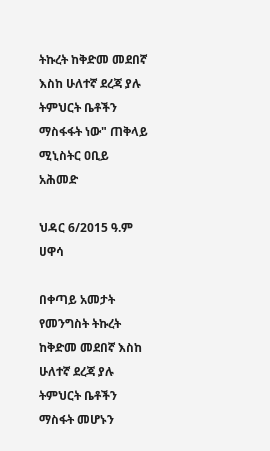ትኩረት ከቅድመ መደበኛ እስከ ሁለተኛ ደረጃ ያሉ ትምህርት ቤቶችን ማስፋፋት ነው" ጠቅላይ ሚኒስትር ዐቢይ አሕመድ

ህዳር 6/2015 ዓ.ም ሀዋሳ

በቀጣይ አመታት የመንግስት ትኩረት ከቅድመ መደበኛ እስከ ሁለተኛ ደረጃ ያሉ ትምህርት ቤቶችን ማስፋት መሆኑን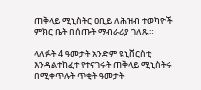ጠቅላይ ሚኒስትር ዐቢይ ለሕዝብ ተወካዮች ምክር ቤት በሰጡት ማብራሪያ ገለጹ።

ላለፉት 4 ዓመታት አንድም ዩኒቨርስቲ እንዳልተከፈተ የተናገሩት ጠቅላይ ሚኒስትሩ በሚቀጥሉት ጥቂት ዓመታት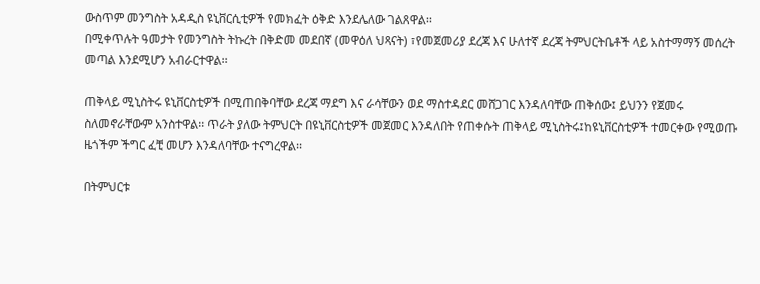ውስጥም መንግስት አዳዲስ ዩኒቨርሲቲዎች የመክፈት ዕቅድ እንደሌለው ገልጸዋል፡፡
በሚቀጥሉት ዓመታት የመንግስት ትኩረት በቅድመ መደበኛ (መዋዕለ ህጻናት) ፣የመጀመሪያ ደረጃ እና ሁለተኛ ደረጃ ትምህርትቤቶች ላይ አስተማማኝ መሰረት መጣል እንደሚሆን አብራርተዋል፡፡

ጠቅላይ ሚኒስትሩ ዩኒቨርስቲዎች በሚጠበቅባቸው ደረጃ ማደግ እና ራሳቸውን ወደ ማስተዳደር መሸጋገር እንዳለባቸው ጠቅሰው፤ ይህንን የጀመሩ ስለመኖራቸውም አንስተዋል፡፡ ጥራት ያለው ትምህርት በዩኒቨርስቲዎች መጀመር እንዳለበት የጠቀሱት ጠቅላይ ሚኒስትሩ፤ከዩኒቨርስቲዎች ተመርቀው የሚወጡ ዜጎችም ችግር ፈቺ መሆን እንዳለባቸው ተናግረዋል፡፡

በትምህርቱ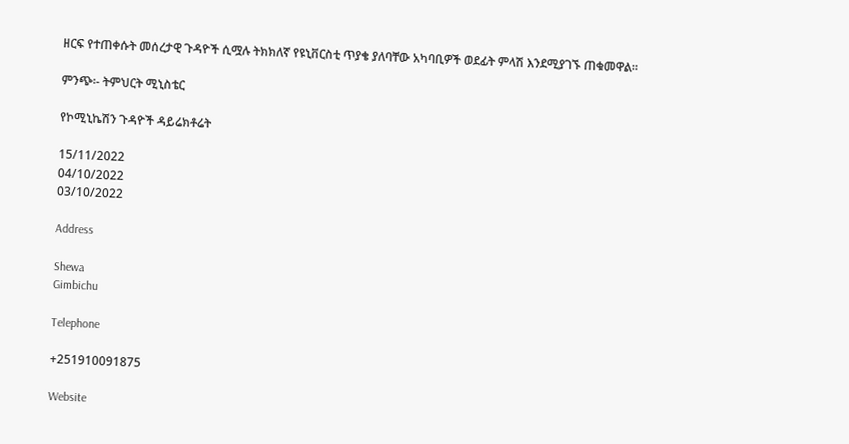ዘርፍ የተጠቀሱት መሰረታዊ ጉዳዮች ሲሟሉ ትክክለኛ የዩኒቨርስቲ ጥያቄ ያለባቸው አካባቢዎች ወደፊት ምላሽ እንደሚያገኙ ጠቁመዋል፡፡

ምንጭ፡- ትምህርት ሚኒስቴር

የኮሚኒኬሽን ጉዳዮች ዳይሬክቶሬት

15/11/2022
04/10/2022
03/10/2022

Address

Shewa
Gimbichu

Telephone

+251910091875

Website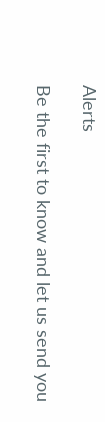Alerts

Be the first to know and let us send you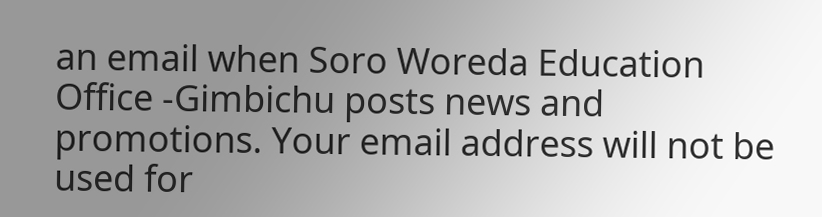an email when Soro Woreda Education Office -Gimbichu posts news and promotions. Your email address will not be used for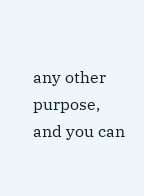any other purpose, and you can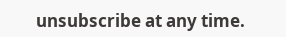unsubscribe at any time.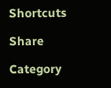Shortcuts

Share

Category